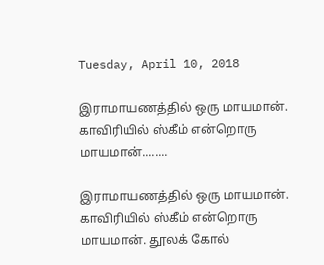Tuesday, April 10, 2018

இராமாயணத்தில் ஒரு மாயமான். காவிரியில் ஸ்கீம் என்றொரு மாயமான்........

இராமாயணத்தில் ஒரு மாயமான். காவிரியில் ஸ்கீம் என்றொரு மாயமான். தூலக் கோல்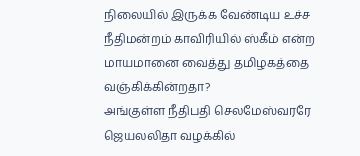நிலையில் இருக்க வேண்டிய உச்ச நீதிமன்றம் காவிரியில் ஸ்கீம் என்ற மாயமானை வைத்து தமிழகத்தை வஞ்கிக்கின்றதா?
அங்குள்ள நீதிபதி செலமேஸ்வரரே ஜெயலலிதா வழக்கில்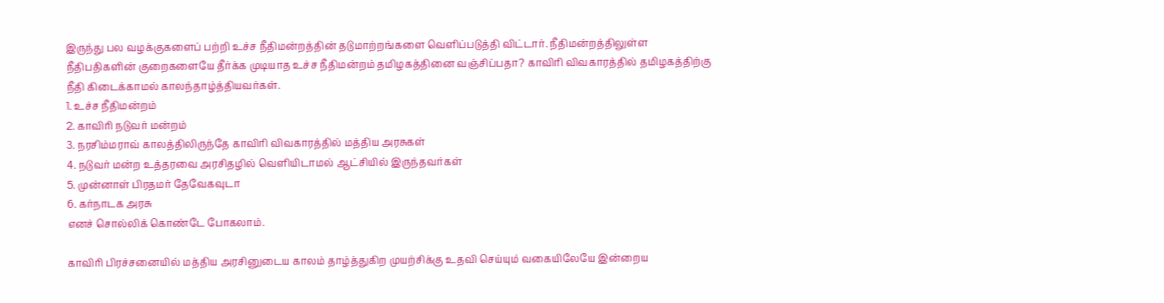இருந்து பல வழக்குகளைப் பற்றி உச்ச நீதிமன்றத்தின் தடுமாற்றங்களை வெளிப்படுத்தி விட்டார். நீதிமன்றத்திலுள்ள நீதிபதிகளின் குறைகளையே தீர்க்க முடியாத உச்ச நீதிமன்றம் தமிழகத்தினை வஞ்சிப்பதா? காவிரி விவகாரத்தில் தமிழகத்திற்கு நீதி கிடைக்காமல் காலந்தாழ்த்தியவர்கள்.
1. உச்ச நீதிமன்றம்
2. காவிரி நடுவர் மன்றம்
3. நரசிம்மராவ் காலத்திலிருந்தே காவிரி விவகாரத்தில் மத்திய அரசுகள்
4. நடுவர் மன்ற உத்தரவை அரசிதழில் வெளியிடாமல் ஆட்சியில் இருந்தவர்கள்
5. முன்னாள் பிரதமர் தேவேகவுடா
6. கர்நாடக அரசு
எனச் சொல்லிக் கொண்டே போகலாம்.

காவிரி பிரச்சனையில் மத்திய அரசினுடைய காலம் தாழ்த்துகிற முயற்சிக்கு உதவி செய்யும் வகையிலேயே இன்றைய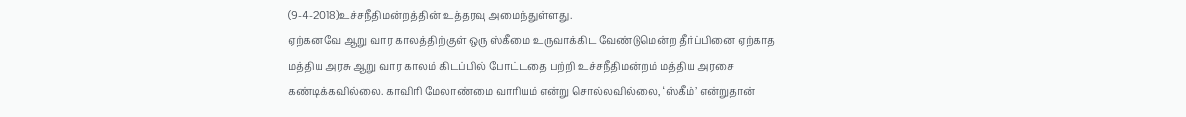(9-4-2018)உச்சநீதிமன்றத்தின் உத்தரவு அமைந்துள்ளது.
ஏற்கனவே ஆறு வார காலத்திற்குள் ஒரு ஸ்கீமை உருவாக்கிட வேண்டுமென்ற தீர்ப்பினை ஏற்காத மத்திய அரசு ஆறு வார காலம் கிடப்பில் போட்டதை பற்றி உச்சநீதிமன்றம் மத்திய அரசை கண்டிக்கவில்லை. காவிரி மேலாண்மை வாரியம் என்று சொல்லவில்லை, ‘ஸ்கீம்’ என்றுதான்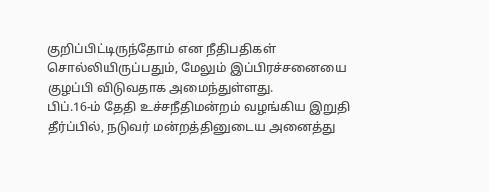குறிப்பிட்டிருந்தோம் என நீதிபதிகள் சொல்லியிருப்பதும், மேலும் இப்பிரச்சனையை குழப்பி விடுவதாக அமைந்துள்ளது.
பிப்.16-ம் தேதி உச்சநீதிமன்றம் வழங்கிய இறுதி தீர்ப்பில், நடுவர் மன்றத்தினுடைய அனைத்து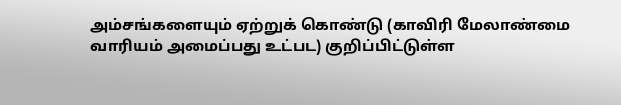அம்சங்களையும் ஏற்றுக் கொண்டு (காவிரி மேலாண்மை வாரியம் அமைப்பது உட்பட) குறிப்பிட்டுள்ள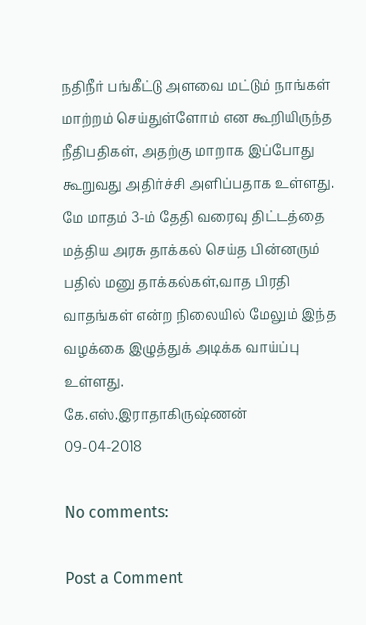நதிநீர் பங்கீட்டு அளவை மட்டும் நாங்கள் மாற்றம் செய்துள்ளோம் என கூறியிருந்த நீதிபதிகள், அதற்கு மாறாக இப்போது கூறுவது அதிர்ச்சி அளிப்பதாக உள்ளது.
மே மாதம் 3-ம் தேதி வரைவு திட்டத்தை மத்திய அரசு தாக்கல் செய்த பின்னரும் பதில் மனு தாக்கல்கள்,வாத பிரதி வாதங்கள் என்ற நிலையில் மேலும் இந்த வழக்கை இழுத்துக் அடிக்க வாய்ப்பு உள்ளது.
கே.எஸ்.இராதாகிருஷ்ணன்
09-04-2018

No comments:

Post a Comment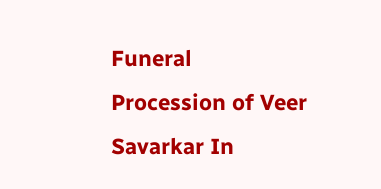Funeral Procession of Veer Savarkar In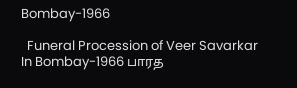Bombay-1966

  Funeral Procession of Veer Savarkar In Bombay-1966 பாரத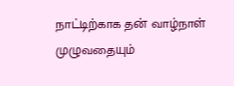நாட்டிற்காக தன் வாழ்நாள் முழுவதையும்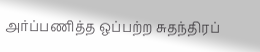அர்ப்பணித்த ஒப்பற்ற சுதந்திரப்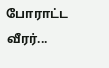போராட்ட வீரர்...